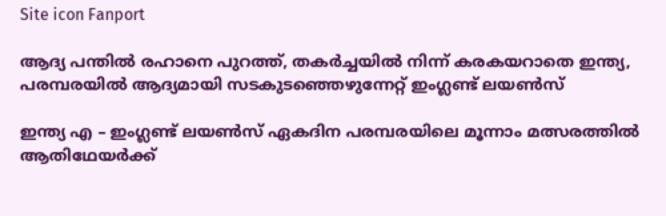Site icon Fanport

ആദ്യ പന്തില്‍ രഹാനെ പുറത്ത്, തകര്‍ച്ചയില്‍ നിന്ന് കരകയറാതെ ഇന്ത്യ, പരമ്പരയില്‍ ആദ്യമായി സടകുടഞ്ഞെഴുന്നേറ്റ് ഇംഗ്ലണ്ട് ലയണ്‍സ്

ഇന്ത്യ എ – ഇംഗ്ലണ്ട് ലയണ്‍സ് ഏകദിന പരമ്പരയിലെ മൂന്നാം മത്സരത്തില്‍ ആതിഥേയര്‍ക്ക്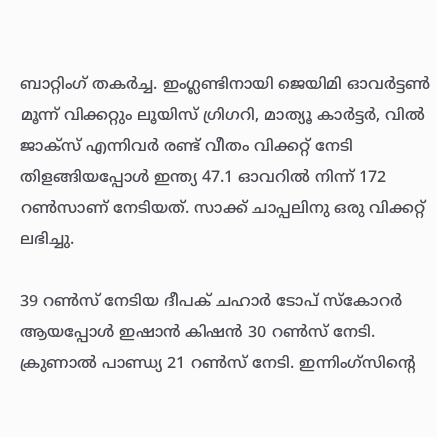ബാറ്റിംഗ് തകര്‍ച്ച. ഇംഗ്ലണ്ടിനായി ജെയിമി ഓവര്‍ട്ടണ്‍ മൂന്ന് വിക്കറ്റും ലൂയിസ് ഗ്രിഗറി, മാത്യൂ കാര്‍ട്ടര്‍, വില്‍ ജാക്സ് എന്നിവര്‍ രണ്ട് വീതം വിക്കറ്റ് നേടി തിളങ്ങിയപ്പോള്‍ ഇന്ത്യ 47.1 ഓവറില്‍ നിന്ന് 172 റണ്‍സാണ് നേടിയത്. സാക്ക് ചാപ്പലിനു ഒരു വിക്കറ്റ് ലഭിച്ചു.

39 റണ്‍സ് നേടിയ ദീപക് ചഹാര്‍ ടോപ് സ്കോറര്‍ ആയപ്പോള്‍ ഇഷാന്‍ കിഷന്‍ 30 റണ്‍സ് നേടി. ക്രുണാല്‍ പാണ്ഡ്യ 21 റണ്‍സ് നേടി. ഇന്നിംഗ്സിന്റെ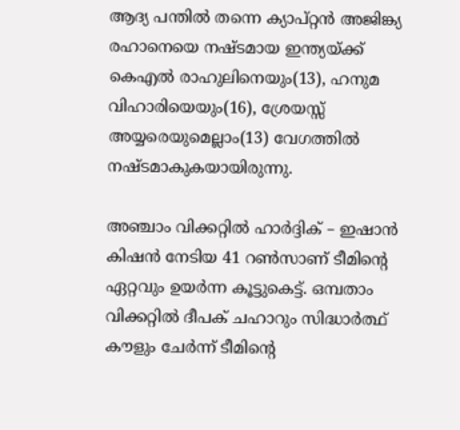ആദ്യ പന്തില്‍ തന്നെ ക്യാപ്റ്റന്‍ അജിങ്ക്യ രഹാനെയെ നഷ്ടമായ ഇന്ത്യയ്ക്ക് കെഎല്‍ രാഹുലിനെയും(13), ഹനുമ വിഹാരിയെയും(16), ശ്രേയസ്സ് അയ്യരെയുമെല്ലാം(13) വേഗത്തില്‍ നഷ്ടമാകുകയായിരുന്നു.

അഞ്ചാം വിക്കറ്റില്‍ ഹാര്‍ദ്ദിക് – ഇഷാന്‍ കിഷന്‍ നേടിയ 41 റണ്‍സാണ് ടീമിന്റെ ഏറ്റവും ഉയര്‍ന്ന കൂട്ടുകെട്ട്. ഒമ്പതാം വിക്കറ്റില്‍ ദീപക് ചഹാറും സിദ്ധാര്‍ത്ഥ് കൗളും ചേര്‍ന്ന് ടീമിന്റെ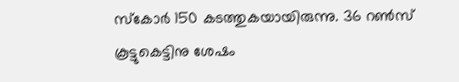സ്കോര്‍ 150 കടത്തുകയായിരുന്നു. 36 റണ്‍സ് കൂട്ടുകെട്ടിനു ശേഷം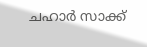ചഹാര്‍ സാക്ക്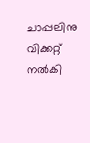ചാപ്പലിനു വിക്കറ്റ് നല്‍കി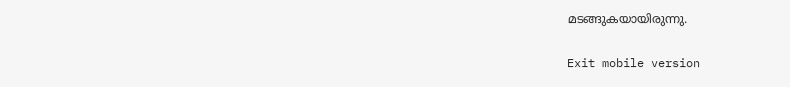മടങ്ങുകയായിരുന്നു.

Exit mobile version